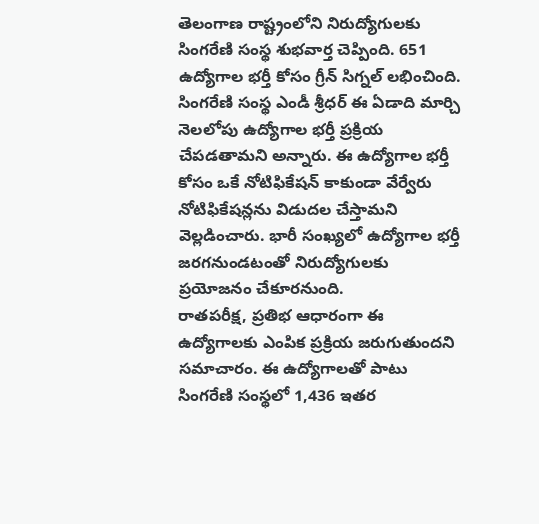తెలంగాణ రాష్ట్రంలోని నిరుద్యోగులకు సింగరేణి సంస్థ శుభవార్త చెప్పింది. 651 ఉద్యోగాల భర్తీ కోసం గ్రీన్ సిగ్నల్ లభించింది. సింగరేణి సంస్థ ఎండీ శ్రీధర్ ఈ ఏడాది మార్చి నెలలోపు ఉద్యోగాల భర్తీ ప్రక్రియ చేపడతామని అన్నారు. ఈ ఉద్యోగాల భర్తీ కోసం ఒకే నోటిఫికేషన్ కాకుండా వేర్వేరు నోటిఫికేషన్లను విడుదల చేస్తామని వెల్లడించారు. భారీ సంఖ్యలో ఉద్యోగాల భర్తీ జరగనుండటంతో నిరుద్యోగులకు ప్రయోజనం చేకూరనుంది.
రాతపరీక్ష, ప్రతిభ ఆధారంగా ఈ ఉద్యోగాలకు ఎంపిక ప్రక్రియ జరుగుతుందని సమాచారం. ఈ ఉద్యోగాలతో పాటు సింగరేణి సంస్థలో 1,436 ఇతర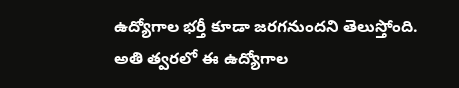ఉద్యోగాల భర్తీ కూడా జరగనుందని తెలుస్తోంది. అతి త్వరలో ఈ ఉద్యోగాల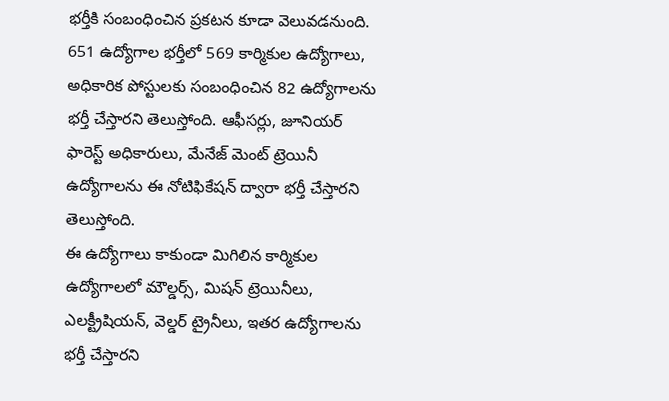భర్తీకి సంబంధించిన ప్రకటన కూడా వెలువడనుంది. 651 ఉద్యోగాల భర్తీలో 569 కార్మికుల ఉద్యోగాలు, అధికారిక పోస్టులకు సంబంధించిన 82 ఉద్యోగాలను భర్తీ చేస్తారని తెలుస్తోంది. ఆఫీసర్లు, జూనియర్ ఫారెస్ట్ అధికారులు, మేనేజ్ మెంట్ ట్రెయినీ ఉద్యోగాలను ఈ నోటిఫికేషన్ ద్వారా భర్తీ చేస్తారని తెలుస్తోంది.
ఈ ఉద్యోగాలు కాకుండా మిగిలిన కార్మికుల ఉద్యోగాలలో మౌల్డర్స్, మిషన్ ట్రెయినీలు, ఎలక్ట్రీషియన్, వెల్డర్ ట్రైనీలు, ఇతర ఉద్యోగాలను భర్తీ చేస్తారని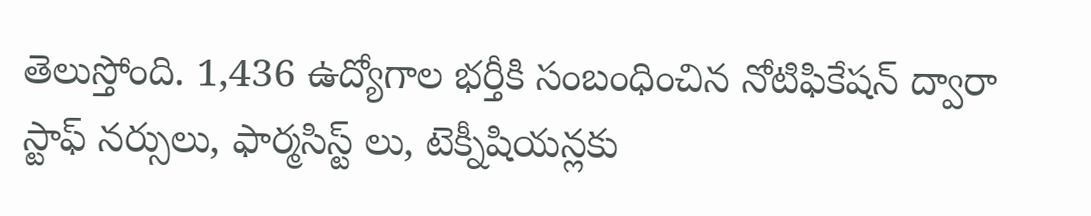తెలుస్తోంది. 1,436 ఉద్యోగాల భర్తీకి సంబంధించిన నోటిఫికేషన్ ద్వారా స్టాఫ్ నర్సులు, ఫార్మసిస్ట్ లు, టెక్నీషియన్లకు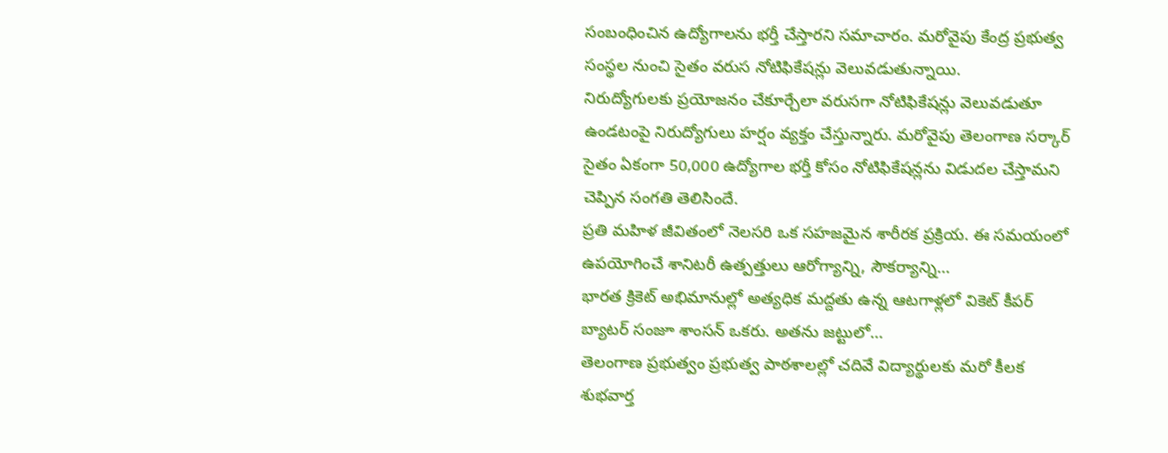సంబంధించిన ఉద్యోగాలను భర్తీ చేస్తారని సమాచారం. మరోవైపు కేంద్ర ప్రభుత్వ సంస్థల నుంచి సైతం వరుస నోటిఫికేషన్లు వెలువడుతున్నాయి.
నిరుద్యోగులకు ప్రయోజనం చేకూర్చేలా వరుసగా నోటిఫికేషన్లు వెలువడుతూ ఉండటంపై నిరుద్యోగులు హర్షం వ్యక్తం చేస్తున్నారు. మరోవైపు తెలంగాణ సర్కార్ సైతం ఏకంగా 50,000 ఉద్యోగాల భర్తీ కోసం నోటిఫికేషన్లను విడుదల చేస్తామని చెప్పిన సంగతి తెలిసిందే.
ప్రతి మహిళ జీవితంలో నెలసరి ఒక సహజమైన శారీరక ప్రక్రియ. ఈ సమయంలో ఉపయోగించే శానిటరీ ఉత్పత్తులు ఆరోగ్యాన్ని, సౌకర్యాన్ని…
భారత క్రికెట్ అభిమానుల్లో అత్యధిక మద్దతు ఉన్న ఆటగాళ్లలో వికెట్ కీపర్ బ్యాటర్ సంజూ శాంసన్ ఒకరు. అతను జట్టులో…
తెలంగాణ ప్రభుత్వం ప్రభుత్వ పాఠశాలల్లో చదివే విద్యార్థులకు మరో కీలక శుభవార్త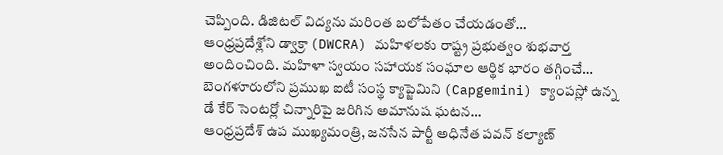చెప్పింది. డిజిటల్ విద్యను మరింత బలోపేతం చేయడంతో…
ఆంధ్రప్రదేశ్లోని డ్వాక్రా (DWCRA) మహిళలకు రాష్ట్ర ప్రభుత్వం శుభవార్త అందించింది. మహిళా స్వయం సహాయక సంఘాల ఆర్థిక భారం తగ్గించే…
బెంగళూరులోని ప్రముఖ ఐటీ సంస్థ క్యాప్జెమిని (Capgemini) క్యాంపస్లో ఉన్న డే కేర్ సెంటర్లో చిన్నారిపై జరిగిన అమానుష ఘటన…
ఆంధ్రప్రదేశ్ ఉప ముఖ్యమంత్రి, జనసేన పార్టీ అధినేత పవన్ కల్యాణ్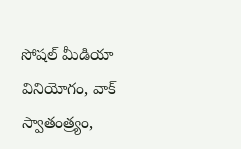సోషల్ మీడియా వినియోగం, వాక్ స్వాతంత్ర్యం,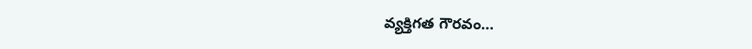వ్యక్తిగత గౌరవం…